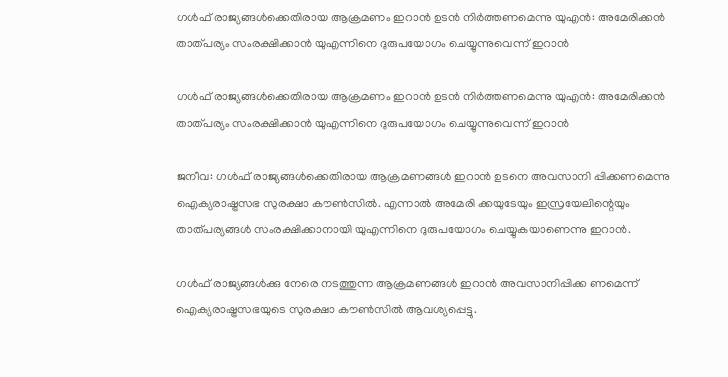ഗള്‍ഫ് രാജ്യങ്ങള്‍ക്കെതിരായ ആക്രമണം ഇറാന്‍ ഉടന്‍ നിര്‍ത്തണമെന്നു യുഎന്‍: അമേരിക്കന്‍ താത്പര്യം സംരക്ഷിക്കാന്‍ യുഎന്നിനെ ദുരുപയോഗം ചെയ്യുന്നുവെന്ന് ഇറാന്‍

ഗള്‍ഫ് രാജ്യങ്ങള്‍ക്കെതിരായ ആക്രമണം ഇറാന്‍ ഉടന്‍ നിര്‍ത്തണമെന്നു യുഎന്‍: അമേരിക്കന്‍ താത്പര്യം സംരക്ഷിക്കാന്‍ യുഎന്നിനെ ദുരുപയോഗം ചെയ്യുന്നുവെന്ന് ഇറാന്‍

ജനീവ: ഗള്‍ഫ് രാജ്യങ്ങള്‍ക്കെതിരായ ആക്രമണങ്ങള്‍ ഇറാന്‍ ഉടനെ അവസാനി പ്പിക്കണമെന്നു ഐക്യരാഷ്ട്രസഭ സുരക്ഷാ കൗണ്‍സില്‍. എന്നാല്‍ അമേരി ക്കയുടേയും ഇസ്രയേലിന്റെയും താത്പര്യങ്ങള്‍ സംരക്ഷിക്കാനായി യുഎന്നിനെ ദുരുപയോഗം ചെയ്യുകയാണെന്നു ഇറാന്‍.

ഗള്‍ഫ് രാജ്യങ്ങള്‍ക്കു നേരെ നടത്തുന്ന ആക്രമണങ്ങള്‍ ഇറാന്‍ അവസാനിപ്പിക്ക ണമെന്ന് ഐക്യരാഷ്ട്രസഭയുടെ സുരക്ഷാ കൗണ്‍സില്‍ ആവശ്യപ്പെട്ടു.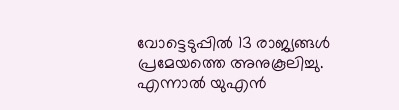വോട്ടെടുപ്പില്‍ 13 രാജ്യങ്ങള്‍ പ്രമേയത്തെ അനുകൂലിച്ചു. എന്നാല്‍ യുഎന്‍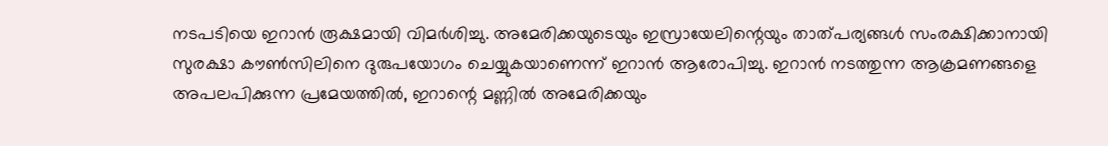നടപടിയെ ഇറാന്‍ രൂക്ഷമായി വിമര്‍ശിച്ചു. അമേരിക്കയുടെയും ഇസ്രായേലിന്റെയും താത്പര്യങ്ങള്‍ സംരക്ഷിക്കാനായി സുരക്ഷാ കൗണ്‍സിലിനെ ദുരുപയോഗം ചെയ്യുകയാണെന്ന് ഇറാന്‍ ആരോപിച്ചു. ഇറാന്‍ നടത്തുന്ന ആക്രമണങ്ങളെ അപലപിക്കുന്ന പ്രമേയത്തില്‍, ഇറാന്റെ മണ്ണില്‍ അമേരിക്കയും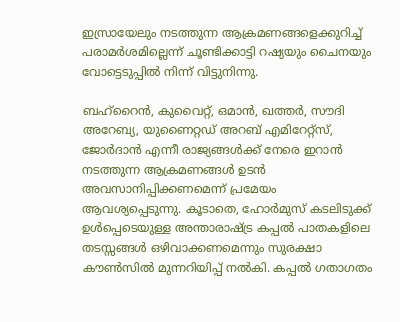ഇസ്രായേലും നടത്തുന്ന ആക്രമണങ്ങളെക്കുറിച്ച് പരാമര്‍ശമില്ലെന്ന് ചൂണ്ടിക്കാട്ടി റഷ്യയും ചൈനയും വോട്ടെടുപ്പില്‍ നിന്ന് വിട്ടുനിന്നു.

ബഹ്റൈന്‍, കുവൈറ്റ്, ഒമാന്‍, ഖത്തര്‍, സൗദി അറേബ്യ, യുണൈറ്റഡ് അറബ് എമിറേറ്റ്‌സ്, ജോര്‍ദാന്‍ എന്നീ രാജ്യങ്ങള്‍ക്ക് നേരെ ഇറാന്‍ നടത്തുന്ന ആക്രമണങ്ങള്‍ ഉടന്‍ അവസാനിപ്പിക്കണമെന്ന് പ്രമേയം ആവശ്യപ്പെടുന്നു. കൂടാതെ, ഹോര്‍മുസ് കടലിടുക്ക് ഉള്‍പ്പെടെയുള്ള അന്താരാഷ്ട്ര കപ്പല്‍ പാതകളിലെ തടസ്സങ്ങള്‍ ഒഴിവാക്കണമെന്നും സുരക്ഷാ കൗണ്‍സില്‍ മുന്നറിയിപ്പ് നല്‍കി. കപ്പല്‍ ഗതാഗതം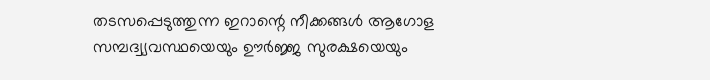തടസപ്പെടുത്തുന്ന ഇറാന്റെ നീക്കങ്ങള്‍ ആഗോള സമ്പദ്വ്യവസ്ഥയെയും ഊര്‍ജ്ജ സുരക്ഷയെയും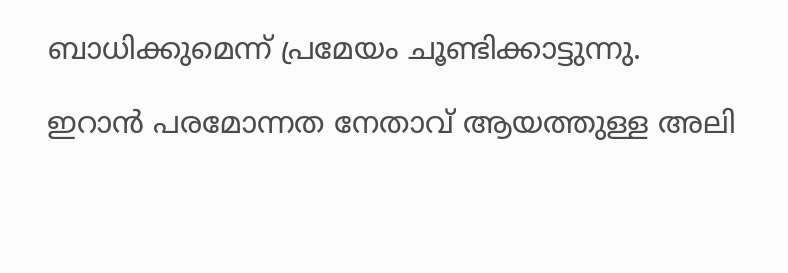ബാധിക്കുമെന്ന് പ്രമേയം ചൂണ്ടിക്കാട്ടുന്നു.

ഇറാന്‍ പരമോന്നത നേതാവ് ആയത്തുള്ള അലി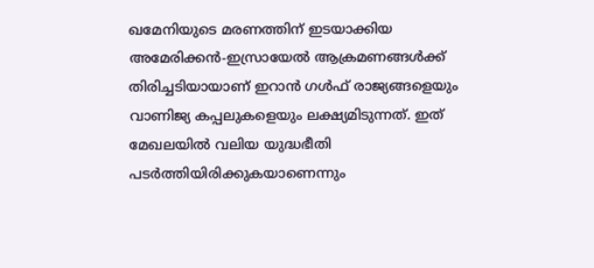ഖമേനിയുടെ മരണത്തിന് ഇടയാക്കിയ അമേരിക്കന്‍-ഇസ്രായേല്‍ ആക്രമണങ്ങള്‍ക്ക് തിരിച്ചടിയായാണ് ഇറാന്‍ ഗള്‍ഫ് രാജ്യങ്ങളെയും വാണിജ്യ കപ്പലുകളെയും ലക്ഷ്യമിടുന്നത്. ഇത് മേഖലയില്‍ വലിയ യുദ്ധഭീതി പടര്‍ത്തിയിരിക്കുകയാണെന്നും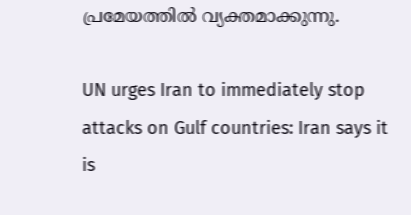പ്രമേയത്തില്‍ വ്യക്തമാക്കുന്നു.

UN urges Iran to immediately stop attacks on Gulf countries: Iran says it is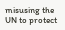misusing the UN to protect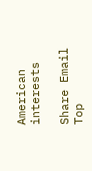American interests

Share Email
Top